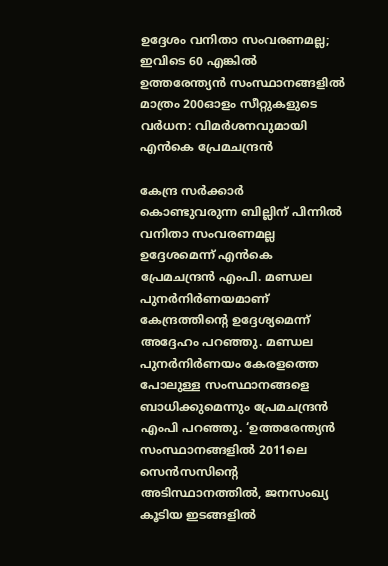ഉദ്ദേശം വനിതാ സംവരണമല്ല; ഇവിടെ 60 എങ്കിൽ ഉത്തരേന്ത്യന്‍ സംസ്ഥാനങ്ങളില്‍ മാത്രം 200ഓളം സീറ്റുകളുടെ വർധന: വിമർശനവുമായി എൻകെ പ്രേമചന്ദ്രൻ

കേന്ദ്ര സര്‍ക്കാര്‍ കൊണ്ടുവരുന്ന ബില്ലിന് പിന്നില്‍ വനിതാ സംവരണമല്ല ഉദ്ദേശമെന്ന് എന്‍കെ പ്രേമചന്ദ്രന്‍ എംപി. മണ്ഡല പുനര്‍നിര്‍ണയമാണ് കേന്ദ്രത്തിന്റെ ഉദ്ദേശ്യമെന്ന് അദ്ദേഹം പറഞ്ഞു. മണ്ഡല പുനര്‍നിര്‍ണയം കേരളത്തെ പോലുള്ള സംസ്ഥാനങ്ങളെ ബാധിക്കുമെന്നും പ്രേമചന്ദ്രന്‍ എംപി പറഞ്ഞു. ‘ഉത്തരേന്ത്യന്‍ സംസ്ഥാനങ്ങളില്‍ 2011ലെ സെന്‍സസിന്റെ അടിസ്ഥാനത്തില്‍, ജനസംഖ്യ കൂടിയ ഇടങ്ങളിൽ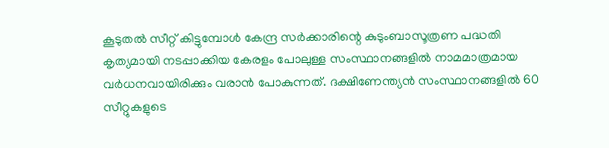കൂടുതല്‍ സീറ്റ് കിട്ടുമ്പോൾ കേന്ദ്ര സര്‍ക്കാരിന്റെ കുടുംബാസൂത്രണ പദ്ധതി കൃത്യമായി നടപ്പാക്കിയ കേരളം പോലുള്ള സംസ്ഥാനങ്ങളില്‍ നാമമാത്രമായ വര്‍ധനവായിരിക്കും വരാന്‍ പോകുന്നത്. ദക്ഷിണേന്ത്യന്‍ സംസ്ഥാനങ്ങളില്‍ 60 സീറ്റുകളുടെ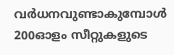വര്‍ധനവുണ്ടാകുമ്പോള്‍ 200ഓളം സീറ്റുകളുടെ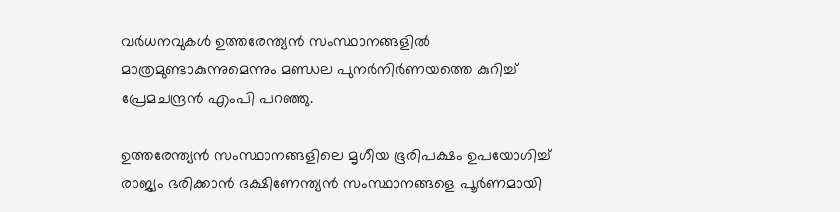വര്‍ധനവുകള്‍ ഉത്തരേന്ത്യന്‍ സംസ്ഥാനങ്ങളില്‍ മാത്രമുണ്ടാകുന്നുമെന്നും മണ്ഡല പുനര്‍നിര്‍ണയത്തെ കുറിച്ച് പ്രേമചന്ദ്രന്‍ എംപി പറഞ്ഞു.

ഉത്തരേന്ത്യന്‍ സംസ്ഥാനങ്ങളിലെ മൃഗീയ ഭൂരിപക്ഷം ഉപയോഗിച്ച് രാജ്യം ഭരിക്കാന്‍ ദക്ഷിണേന്ത്യന്‍ സംസ്ഥാനങ്ങളെ പൂര്‍ണമായി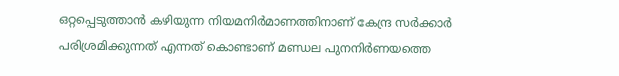ഒറ്റപ്പെടുത്താന്‍ കഴിയുന്ന നിയമനിര്‍മാണത്തിനാണ് കേന്ദ്ര സര്‍ക്കാര്‍ പരിശ്രമിക്കുന്നത് എന്നത് കൊണ്ടാണ് മണ്ഡല പുനനിര്‍ണയത്തെ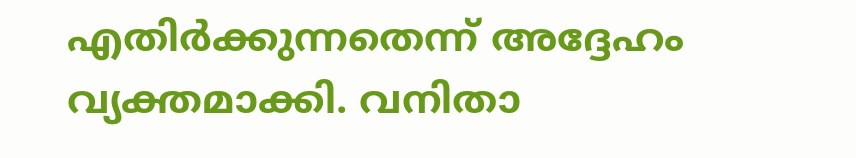എതിര്‍ക്കുന്നതെന്ന് അദ്ദേഹം വ്യക്തമാക്കി. വനിതാ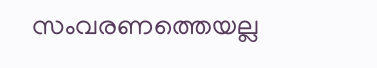സംവരണത്തെയല്ല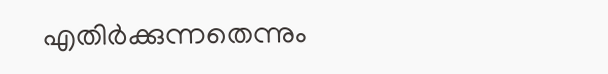എതിര്‍ക്കുന്നതെന്നും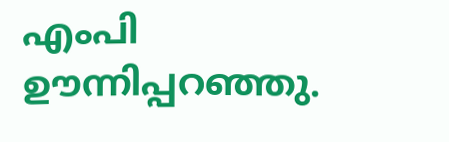എംപി ഊന്നിപ്പറഞ്ഞു.